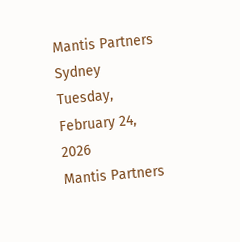Mantis Partners Sydney
Tuesday, February 24, 2026
Mantis Partners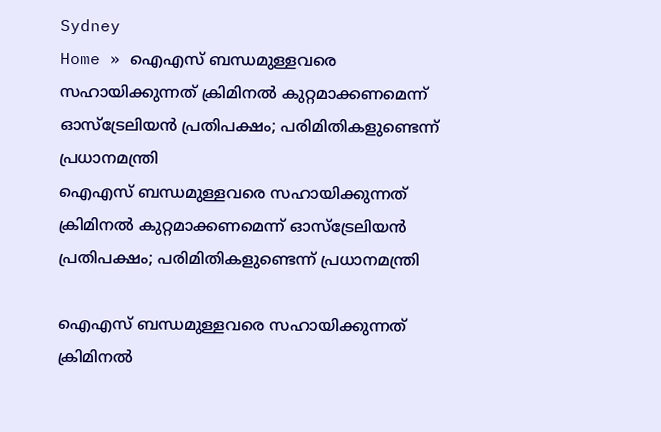Sydney
Home » ഐഎസ് ബന്ധമുള്ളവരെ സഹായിക്കുന്നത് ക്രിമിനൽ കുറ്റമാക്കണമെന്ന് ഓസ്ട്രേലിയൻ പ്രതിപക്ഷം; പരിമിതികളുണ്ടെന്ന് പ്രധാനമന്ത്രി
ഐഎസ് ബന്ധമുള്ളവരെ സഹായിക്കുന്നത് ക്രിമിനൽ കുറ്റമാക്കണമെന്ന് ഓസ്ട്രേലിയൻ പ്രതിപക്ഷം; പരിമിതികളുണ്ടെന്ന് പ്രധാനമന്ത്രി

ഐഎസ് ബന്ധമുള്ളവരെ സഹായിക്കുന്നത് ക്രിമിനൽ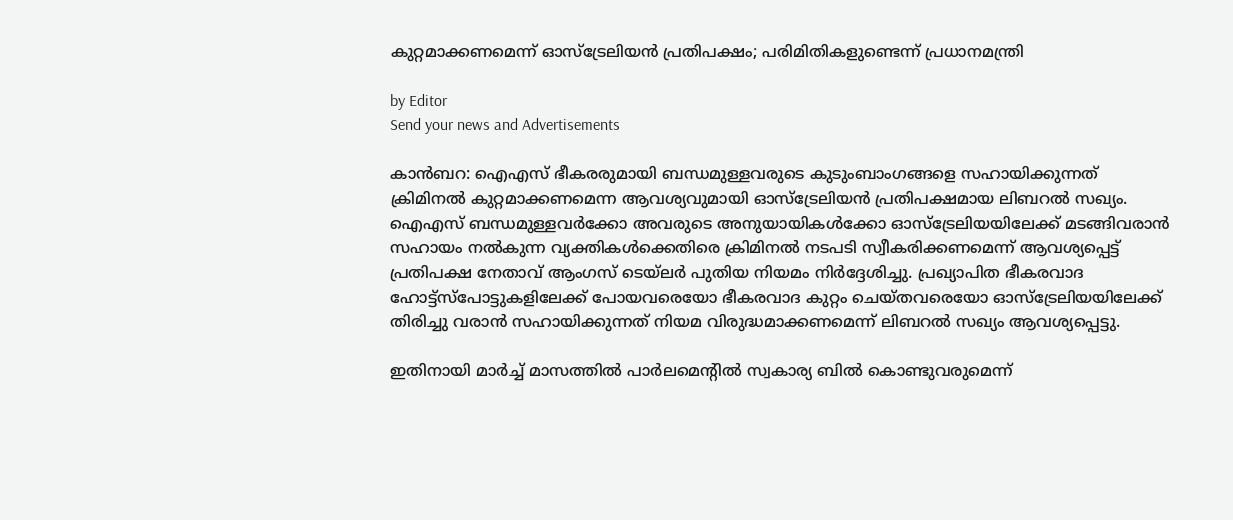കുറ്റമാക്കണമെന്ന് ഓസ്ട്രേലിയൻ പ്രതിപക്ഷം; പരിമിതികളുണ്ടെന്ന് പ്രധാനമന്ത്രി

by Editor
Send your news and Advertisements

കാൻബറ: ഐഎസ് ഭീകരരുമായി ബന്ധമുള്ളവരുടെ കുടുംബാംഗങ്ങളെ സഹായിക്കുന്നത് ക്രിമിനൽ കുറ്റമാക്കണമെന്ന ആവശ്യവുമായി ഓസ്ട്രേലിയൻ പ്രതിപക്ഷമായ ലിബറൽ സഖ്യം. ഐഎസ് ബന്ധമുള്ളവർക്കോ അവരുടെ അനുയായികൾക്കോ ഓസ്‌ട്രേലിയയിലേക്ക് മടങ്ങിവരാൻ സഹായം നൽകുന്ന വ്യക്തികൾക്കെതിരെ ക്രിമിനൽ നടപടി സ്വീകരിക്കണമെന്ന് ആവശ്യപ്പെട്ട് പ്രതിപക്ഷ നേതാവ് ആംഗസ് ടെയ്‌ലർ പുതിയ നിയമം നിർദ്ദേശിച്ചു. പ്രഖ്യാപിത ഭീകരവാദ ഹോട്ട്സ്പോട്ടുകളിലേക്ക് പോയവരെയോ ഭീകരവാദ കുറ്റം ചെയ്‌തവരെയോ ഓസ്ട്രേലിയയിലേക്ക് തിരിച്ചു വരാൻ സഹായിക്കുന്നത് നിയമ വിരുദ്ധമാക്കണമെന്ന് ലിബറൽ സഖ്യം ആവശ്യപ്പെട്ടു.

ഇതിനായി മാർച്ച് മാസത്തിൽ പാർലമെൻ്റിൽ സ്വകാര്യ ബിൽ കൊണ്ടുവരുമെന്ന്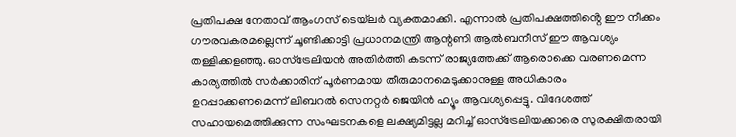പ്രതിപക്ഷ നേതാവ് ആംഗസ് ടെയ്‌ലർ വ്യക്തമാക്കി. എന്നാൽ പ്രതിപക്ഷത്തിൻ്റെ ഈ നീക്കം ഗൗരവകരമല്ലെന്ന് ചൂണ്ടിക്കാട്ടി പ്രധാനമന്ത്രി ആന്റണി ആൽബനീസ് ഈ ആവശ്യം തള്ളിക്കളഞ്ഞു. ഓസ്ട്രേലിയൻ അതിർത്തി കടന്ന് രാജ്യത്തേക്ക് ആരൊക്കെ വരണമെന്ന കാര്യത്തിൽ സർക്കാരിന് പൂർണമായ തീരുമാനമെടുക്കാനുള്ള അധികാരം ഉറപ്പാക്കണമെന്ന് ലിബറൽ സെനറ്റർ ജെയിൻ ഹ്യൂം ആവശ്യപ്പെട്ടു. വിദേശത്ത് സഹായമെത്തിക്കുന്ന സംഘടനകളെ ലക്ഷ്യമിട്ടല്ല മറിച്ച് ഓസ്ട്രേലിയക്കാരെ സുരക്ഷിതരായി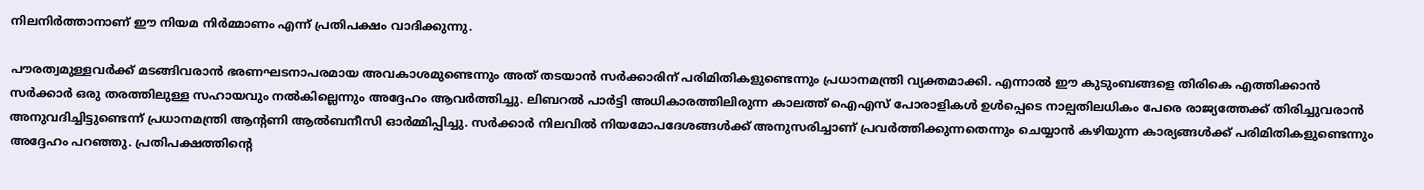നിലനിർത്താനാണ് ഈ നിയമ നിർമ്മാണം എന്ന് പ്രതിപക്ഷം വാദിക്കുന്നു.

പൗരത്വമുള്ളവർക്ക് മടങ്ങിവരാൻ ഭരണഘടനാപരമായ അവകാശമുണ്ടെന്നും അത് തടയാൻ സർക്കാരിന് പരിമിതികളുണ്ടെന്നും പ്രധാനമന്ത്രി വ്യക്തമാക്കി. എന്നാൽ ഈ കുടുംബങ്ങളെ തിരികെ എത്തിക്കാൻ സർക്കാർ ഒരു തരത്തിലുള്ള സഹായവും നൽകില്ലെന്നും അദ്ദേഹം ആവർത്തിച്ചു. ലിബറൽ പാർട്ടി അധികാരത്തിലിരുന്ന കാലത്ത് ഐഎസ് പോരാളികൾ ഉൾപ്പെടെ നാല്പതിലധികം പേരെ രാജ്യത്തേക്ക് തിരിച്ചുവരാൻ അനുവദിച്ചിട്ടുണ്ടെന്ന് പ്രധാനമന്ത്രി ആൻ്റണി ആൽബനീസി ഓർമ്മിപ്പിച്ചു. സർക്കാർ നിലവിൽ നിയമോപദേശങ്ങൾക്ക് അനുസരിച്ചാണ് പ്രവർത്തിക്കുന്നതെന്നും ചെയ്യാൻ കഴിയുന്ന കാര്യങ്ങൾക്ക് പരിമിതികളുണ്ടെന്നും അദ്ദേഹം പറഞ്ഞു. പ്രതിപക്ഷത്തിൻ്റെ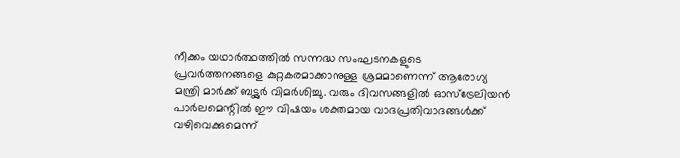നീക്കം യഥാർത്ഥത്തിൽ സന്നദ്ധ സംഘടനകളുടെ പ്രവർത്തനങ്ങളെ കുറ്റകരമാക്കാനുള്ള ശ്രമമാണെന്ന് ആരോഗ്യ മന്ത്രി മാർക്ക് ബട്ട്ലർ വിമർശിച്ചു. വരും ദിവസങ്ങളിൽ ഓസ്ട്രേലിയൻ പാർലമെന്റിൽ ഈ വിഷയം ശക്തമായ വാദപ്രതിവാദങ്ങൾക്ക് വഴിവെക്കുമെന്ന്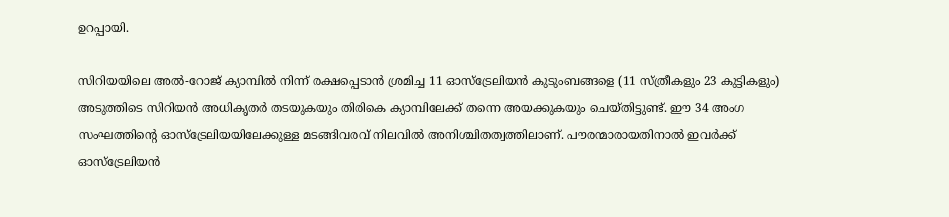ഉറപ്പായി.

സിറിയയിലെ അൽ-റോജ് ക്യാമ്പിൽ നിന്ന് രക്ഷപ്പെടാൻ ശ്രമിച്ച 11 ഓസ്‌ട്രേലിയൻ കുടുംബങ്ങളെ (11 സ്ത്രീകളും 23 കുട്ടികളും) അടുത്തിടെ സിറിയൻ അധികൃതർ തടയുകയും തിരികെ ക്യാമ്പിലേക്ക് തന്നെ അയക്കുകയും ചെയ്തിട്ടുണ്ട്. ഈ 34 അംഗ സംഘത്തിന്റെ ഓസ്‌ട്രേലിയയിലേക്കുള്ള മടങ്ങിവരവ് നിലവിൽ അനിശ്ചിതത്വത്തിലാണ്. പൗരന്മാരായതിനാൽ ഇവർക്ക് ഓസ്‌ട്രേലിയൻ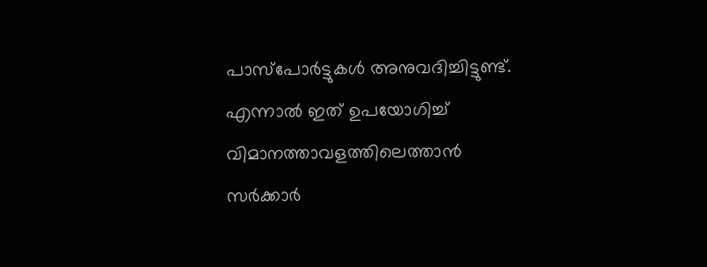പാസ്‌പോർട്ടുകൾ അനുവദിച്ചിട്ടുണ്ട്. എന്നാൽ ഇത് ഉപയോഗിച്ച് വിമാനത്താവളത്തിലെത്താൻ സർക്കാർ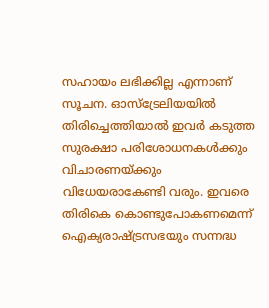സഹായം ലഭിക്കില്ല എന്നാണ് സൂചന. ഓസ്‌ട്രേലിയയിൽ തിരിച്ചെത്തിയാൽ ഇവർ കടുത്ത സുരക്ഷാ പരിശോധനകൾക്കും വിചാരണയ്ക്കും വിധേയരാകേണ്ടി വരും. ഇവരെ തിരികെ കൊണ്ടുപോകണമെന്ന് ഐക്യരാഷ്ട്രസഭയും സന്നദ്ധ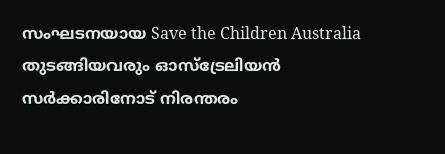സംഘടനയായ Save the Children Australia തുടങ്ങിയവരും ഓസ്‌ട്രേലിയൻ സർക്കാരിനോട് നിരന്തരം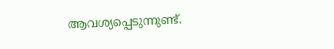ആവശ്യപ്പെടുന്നുണ്ട്.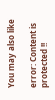You may also like

error: Content is protected !!